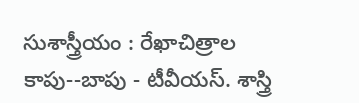సుశాస్త్రీయం : రేఖాచిత్రాల కాపు--బాపు - టీవీయస్. శాస్త్రి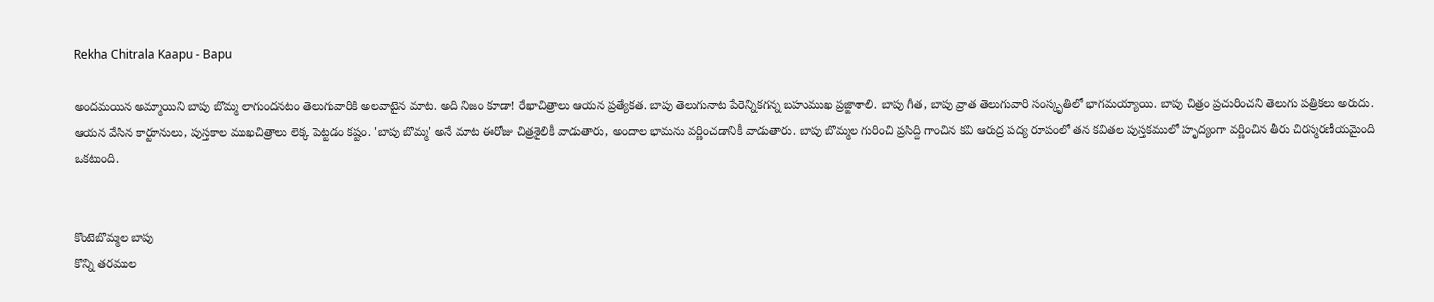Rekha Chitrala Kaapu - Bapu

అందమయిన అమ్మాయిని బాపు బొమ్మ లాగుందనటం తెలుగువారికి అలవాటైన మాట. అది నిజం కూడా! రేఖాచిత్రాలు ఆయన ప్రత్యేకత. బాపు తెలుగునాట పేరెన్నికగన్న బహుముఖ ప్రజ్ఙాశాలి. బాపు గీత, బాపు వ్రాత తెలుగువారి సంస్కృతిలో భాగమయ్యాయి. బాపు చిత్రం ప్రచురించని తెలుగు పత్రికలు అరుదు. ఆయన వేసిన కార్టూనులు, పుస్తకాల ముఖచిత్రాలు లెక్క పెట్టడం కష్టం. 'బాపు బొమ్మ' అనే మాట ఈరోజు చిత్రశైలికీ వాడుతారు, అందాల భామను వర్ణించడానికీ వాడుతారు. బాపు బొమ్మల గురించి ప్రసిద్ది గాంచిన కవి ఆరుద్ర పద్య రూపంలో తన కవితల పుస్తకములో హృద్యంగా వర్ణించిన తీరు చిరస్మరణీయమైంది  ఒకటుంది.


కొంటెబొమ్మల బాపు
కొన్ని తరముల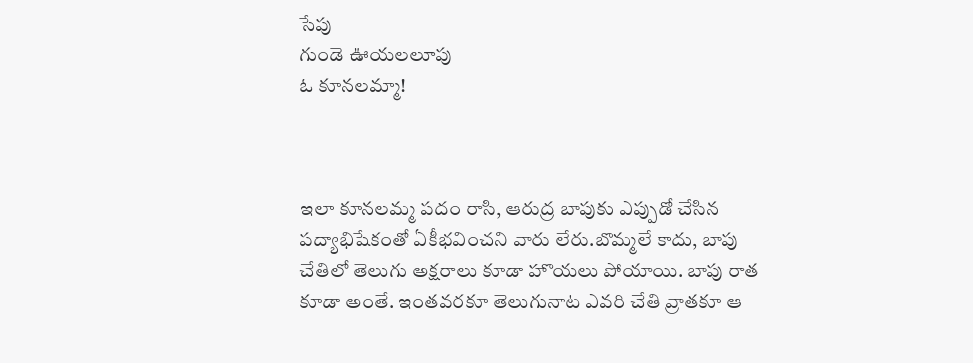సేపు
గుండె ఊయలలూపు
ఓ కూనలమ్మా!



ఇలా కూనలమ్మ పదం రాసి, ఆరుద్ర బాపుకు ఎప్పుడో చేసిన పద్యాభిషేకంతో ఏకీభవించని వారు లేరు.బొమ్మలే కాదు, బాపు చేతిలో తెలుగు అక్షరాలు కూడా హొయలు పోయాయి. బాపు రాత కూడా అంతే. ఇంతవరకూ తెలుగునాట ఎవరి చేతి వ్రాతకూ ఆ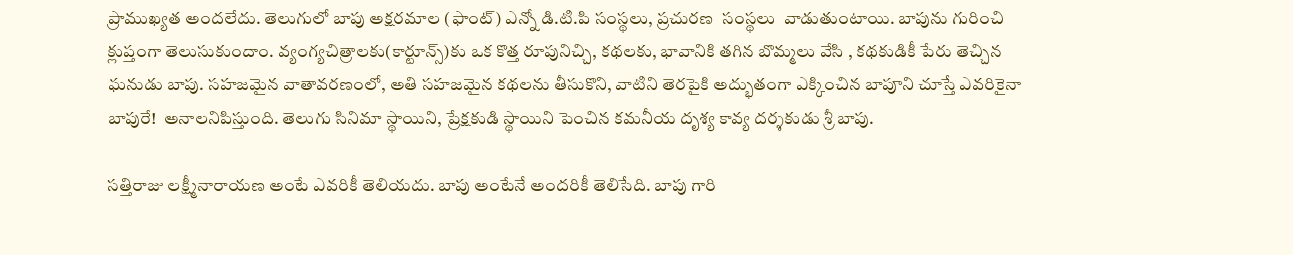ప్రాముఖ్యత అందలేదు. తెలుగులో బాపు అక్షరమాల (ఫాంట్) ఎన్నో డి.టి.పి సంస్థలు, ప్రచురణ  సంస్థలు  వాడుతుంటాయి. బాపును గురించి క్లుప్తంగా తెలుసుకుందాం. వ్యంగ్యచిత్రాలకు(కార్టూన్స్)కు ఒక కొత్త రూపునిచ్చి, కథలకు, భావానికి తగిన బొమ్మలు వేసి , కథకుడికీ పేరు తెచ్చిన ఘనుడు బాపు. సహజమైన వాతావరణంలో, అతి సహజమైన కథలను తీసుకొని, వాటిని తెరపైకి అద్భుతంగా ఎక్కించిన బాపూని చూస్తే ఎవరికైనా బాపురే!  అనాలనిపిస్తుంది. తెలుగు సినిమా స్థాయిని, ప్రేక్షకుడి స్థాయిని పెంచిన కమనీయ దృశ్య కావ్య దర్శకుడు శ్రీ బాపు.

సత్తిరాజు లక్ష్మీనారాయణ అంటే ఎవరికీ తెలియదు. బాపు అంటేనే అందరికీ తెలిసేది. బాపు గారి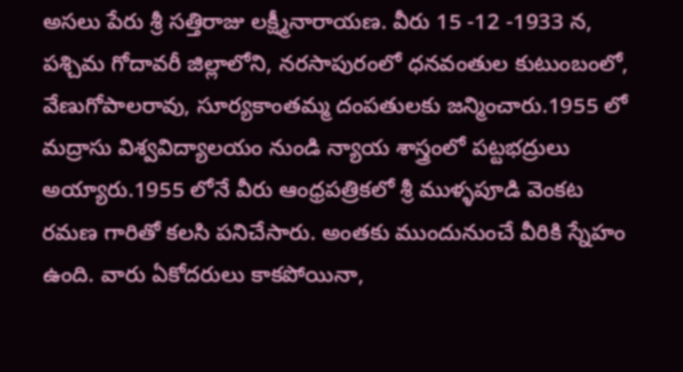అసలు పేరు శ్రీ సత్తిరాజు లక్ష్మీనారాయణ. వీరు 15 -12 -1933 న, పశ్చిమ గోదావరీ జిల్లాలోని, నరసాపురంలో ధనవంతుల కుటుంబంలో, వేణుగోపాలరావు, సూర్యకాంతమ్మ దంపతులకు జన్మించారు.1955 లో మద్రాసు విశ్వవిద్యాలయం నుండి న్యాయ శాస్త్రంలో పట్టభద్రులు అయ్యారు.1955 లోనే వీరు ఆంధ్రపత్రికలో శ్రీ ముళ్ళపూడి వెంకట రమణ గారితో కలసి పనిచేసారు. అంతకు ముందునుంచే వీరికి స్నేహం ఉంది. వారు ఏకోదరులు కాకపోయినా,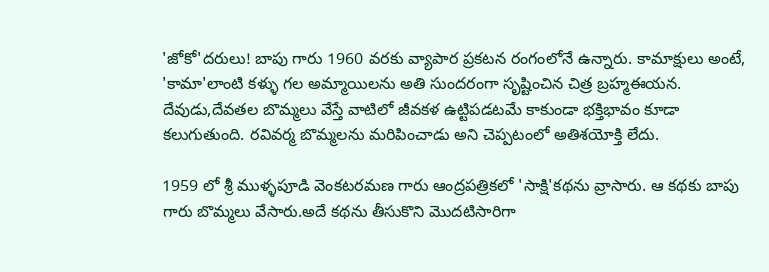'జోకో'దరులు! బాపు గారు 1960 వరకు వ్యాపార ప్రకటన రంగంలోనే ఉన్నారు. కామాక్షులు అంటే, 'కామా'లాంటి కళ్ళు గల అమ్మాయిలను అతి సుందరంగా సృష్టించిన చిత్ర బ్రహ్మఈయన. దేవుడు,దేవతల బొమ్మలు వేస్తే వాటిలో జీవకళ ఉట్టిపడటమే కాకుండా భక్తిభావం కూడా కలుగుతుంది. రవివర్మ బొమ్మలను మరిపించాడు అని చెప్పటంలో అతిశయోక్తి లేదు.

1959 లో శ్రీ ముళ్ళపూడి వెంకటరమణ గారు ఆంద్రపత్రికలో 'సాక్షి'కథను వ్రాసారు. ఆ కథకు బాపు గారు బొమ్మలు వేసారు.అదే కథను తీసుకొని మొదటిసారిగా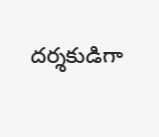దర్శకుడిగా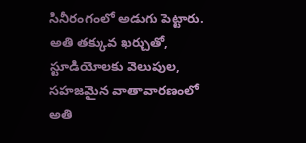సినీరంగంలో అడుగు పెట్టారు. అతి తక్కువ ఖర్చుతో, స్టూడియోలకు వెలుపుల, సహజమైన వాతావారణంలో అతి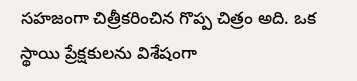సహజంగా చిత్రీకరించిన గొప్ప చిత్రం అది. ఒక స్థాయి ప్రేక్షకులను విశేషంగా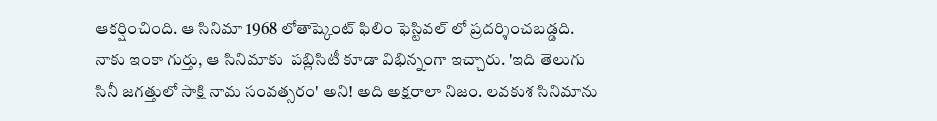ఆకర్షించింది. ఆ సినిమా 1968 లోతాష్కెంట్ ఫిలిం ఫెస్టివల్ లో ప్రదర్శించబడ్డది. నాకు ఇంకా గుర్తు, ఆ సినిమాకు  పబ్లిసిటీ కూడా విభిన్నంగా ఇచ్చారు. 'ఇది తెలుగు సినీ జగత్తులో సాక్షి నామ సంవత్సరం' అని! అది అక్షరాలా నిజం. లవకుశ సినిమాను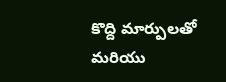కొద్ది మార్పులతో మరియు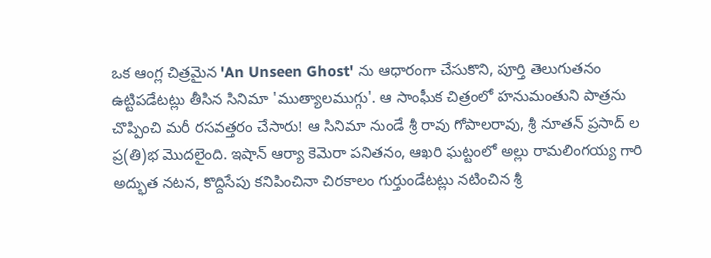ఒక ఆంగ్ల చిత్రమైన 'An Unseen Ghost' ను ఆధారంగా చేసుకొని, పూర్తి తెలుగుతనం ఉట్టిపడేటట్లు తీసిన సినిమా 'ముత్యాలముగ్గు'. ఆ సాంఘీక చిత్రంలో హనుమంతుని పాత్రను చొప్పించి మరీ రసవత్తరం చేసారు! ఆ సినిమా నుండే శ్రీ రావు గోపాలరావు, శ్రీ నూతన్ ప్రసాద్ ల  ప్ర(తి)భ మొదలైంది. ఇషాన్ ఆర్యా కెమెరా పనితనం, ఆఖరి ఘట్టంలో అల్లు రామలింగయ్య గారి అద్భుత నటన, కొద్దిసేపు కనిపించినా చిరకాలం గుర్తుండేటట్లు నటించిన శ్రీ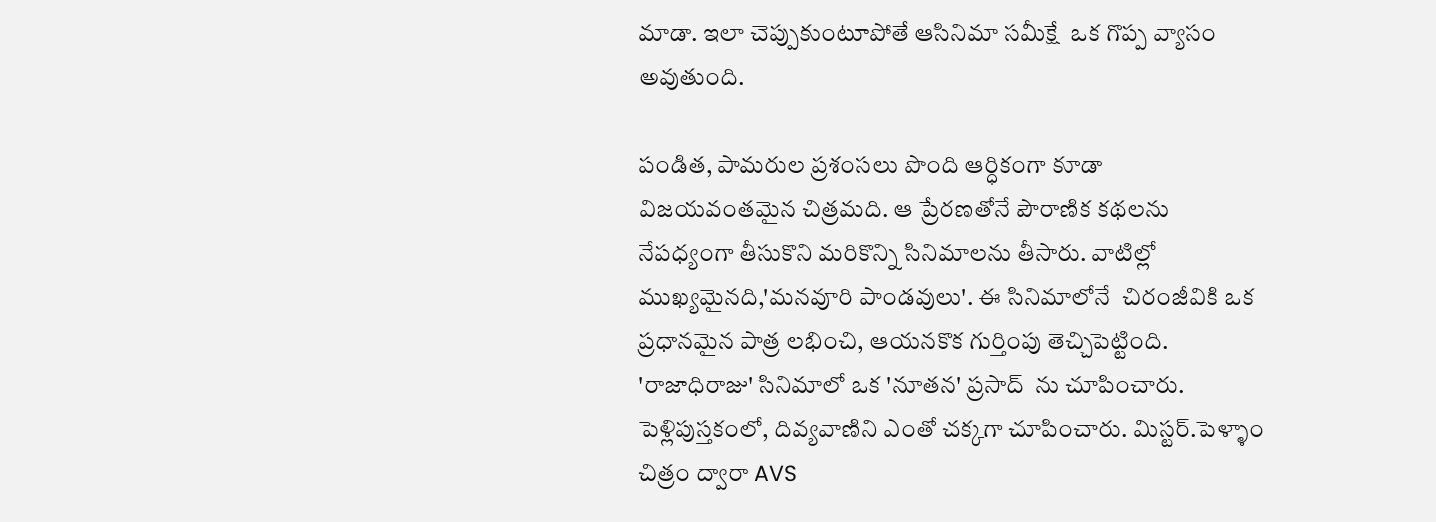మాడా. ఇలా చెప్పుకుంటూపోతే ఆసినిమా సమీక్షే  ఒక గొప్ప వ్యాసం అవుతుంది.

పండిత, పామరుల ప్రశంసలు పొంది ఆర్ధికంగా కూడా విజయవంతమైన చిత్రమది. ఆ ప్రేరణతోనే పౌరాణిక కథలను నేపధ్యంగా తీసుకొని మరికొన్ని సినిమాలను తీసారు. వాటిల్లో ముఖ్యమైనది,'మనవూరి పాండవులు'. ఈ సినిమాలోనే  చిరంజీవికి ఒక ప్రధానమైన పాత్ర లభించి, ఆయనకొక గుర్తింపు తెచ్చిపెట్టింది. 'రాజాధిరాజు' సినిమాలో ఒక 'నూతన' ప్రసాద్  ను చూపించారు. పెళ్లిపుస్తకంలో, దివ్యవాణిని ఎంతో చక్కగా చూపించారు. మిస్టర్.పెళ్ళాం చిత్రం ద్వారా AVS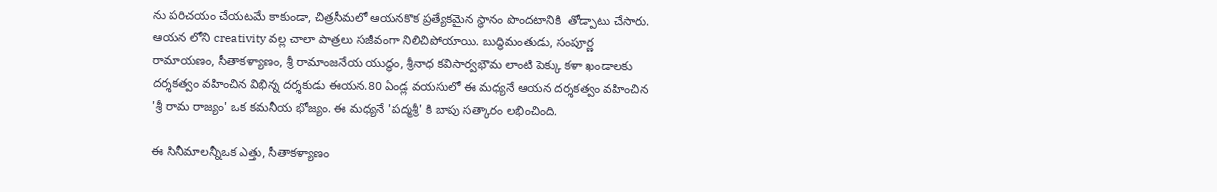ను పరిచయం చేయటమే కాకుండా, చిత్రసీమలో ఆయనకొక ప్రత్యేకమైన స్థానం పొందటానికి  తోడ్పాటు చేసారు. ఆయన లోని creativity వల్ల చాలా పాత్రలు సజీవంగా నిలిచిపోయాయి. బుద్ధిమంతుడు, సంపూర్ణ రామాయణం, సీతాకళ్యాణం, శ్రీ రామాంజనేయ యుద్ధం, శ్రీనాధ కవిసార్వభౌమ లాంటి పెక్కు కళా ఖండాలకు దర్శకత్వం వహించిన విభిన్న దర్శకుడు ఈయన.80 ఏండ్ల వయసులో ఈ మధ్యనే ఆయన దర్శకత్వం వహించిన 'శ్రీ రామ రాజ్యం' ఒక కమనీయ భోజ్యం. ఈ మధ్యనే 'పద్మశ్రీ' కి బాపు సత్కారం లభించింది.

ఈ సినీమాలన్నీఒక ఎత్తు, సీతాకళ్యాణం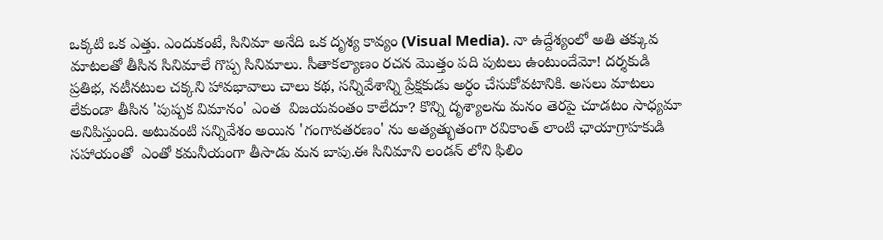ఒక్కటి ఒక ఎత్తు. ఎందుకంటే, సినిమా అనేది ఒక దృశ్య కావ్యం (Visual Media). నా ఉద్దేశ్యంలో అతి తక్కువ మాటలతో తీసిన సినిమాలే గొప్ప సినిమాలు. సీతాకల్యాణం రచన మొత్తం పది పుటలు ఉంటుందేమో! దర్శకుడి ప్రతిభ, నటీనటుల చక్కని హావభావాలు చాలు కథ, సన్నివేశాన్ని ప్రేక్షకుడు అర్ధం చేసుకోవటానికి. అసలు మాటలు లేకుండా తీసిన 'పుష్పక విమానం' ఎంత  విజయవంతం కాలేదూ? కొన్ని దృశ్యాలను మనం తెరపై చూడటం సాధ్యమా అనిపిస్తుంది. అటువంటి సన్నివేశం అయిన 'గంగావతరణం' ను అత్యత్భుతంగా రవికాంత్ లాంటి ఛాయాగ్రాహకుడి  సహాయంతో  ఎంతో కమనీయంగా తీసాడు మన బాపు.ఈ సినిమాని లండన్ లోని ఫిలిం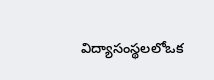విద్యాసంస్థలలోఒక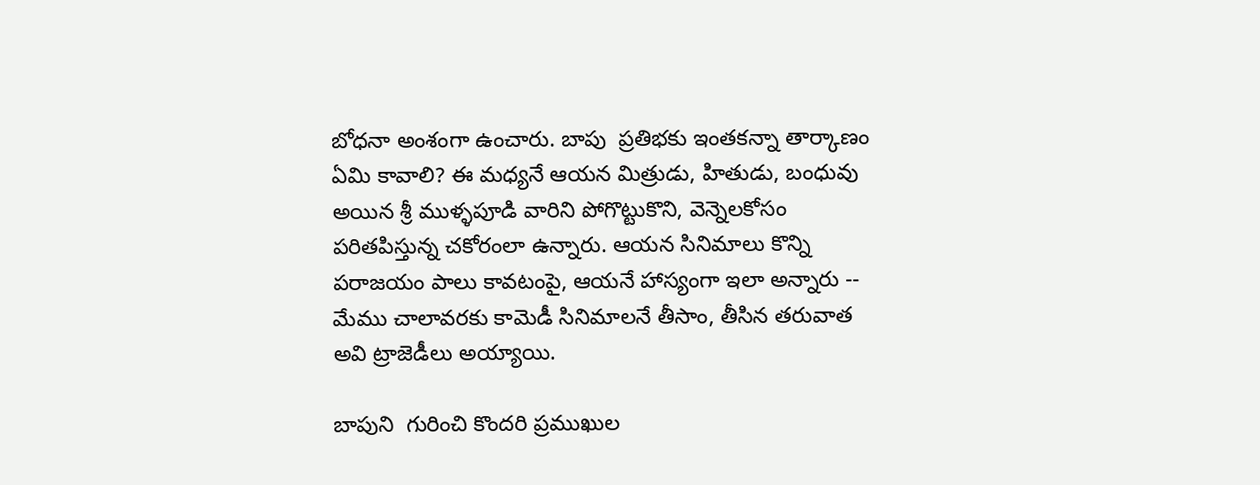బోధనా అంశంగా ఉంచారు. బాపు  ప్రతిభకు ఇంతకన్నా తార్కాణం ఏమి కావాలి? ఈ మధ్యనే ఆయన మిత్రుడు, హితుడు, బంధువు అయిన శ్రీ ముళ్ళపూడి వారిని పోగొట్టుకొని, వెన్నెలకోసం పరితపిస్తున్న చకోరంలా ఉన్నారు. ఆయన సినిమాలు కొన్ని పరాజయం పాలు కావటంపై, ఆయనే హాస్యంగా ఇలా అన్నారు -- మేము చాలావరకు కామెడీ సినిమాలనే తీసాం, తీసిన తరువాత అవి ట్రాజెడీలు అయ్యాయి.

బాపుని  గురించి కొందరి ప్రముఖుల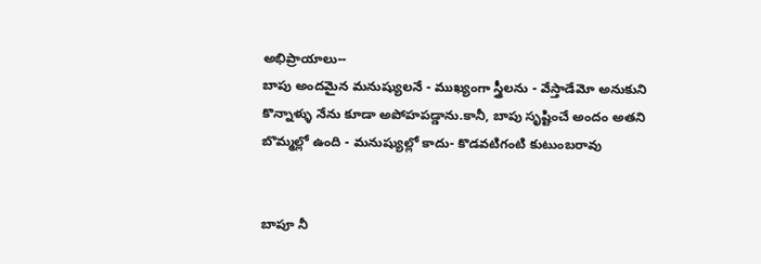అభిప్రాయాలు--
బాపు అందమైన మనుష్యులనే - ముఖ్యంగా స్త్రీలను - వేస్తాడేమో అనుకుని కొన్నాళ్ళు నేను కూడా అపోహపడ్డాను.కానీ, బాపు సృష్టించే అందం అతని బొమ్మల్లో ఉంది - మనుష్యుల్లో కాదు- కొడవటిగంటి కుటుంబరావు


బాపూ నీ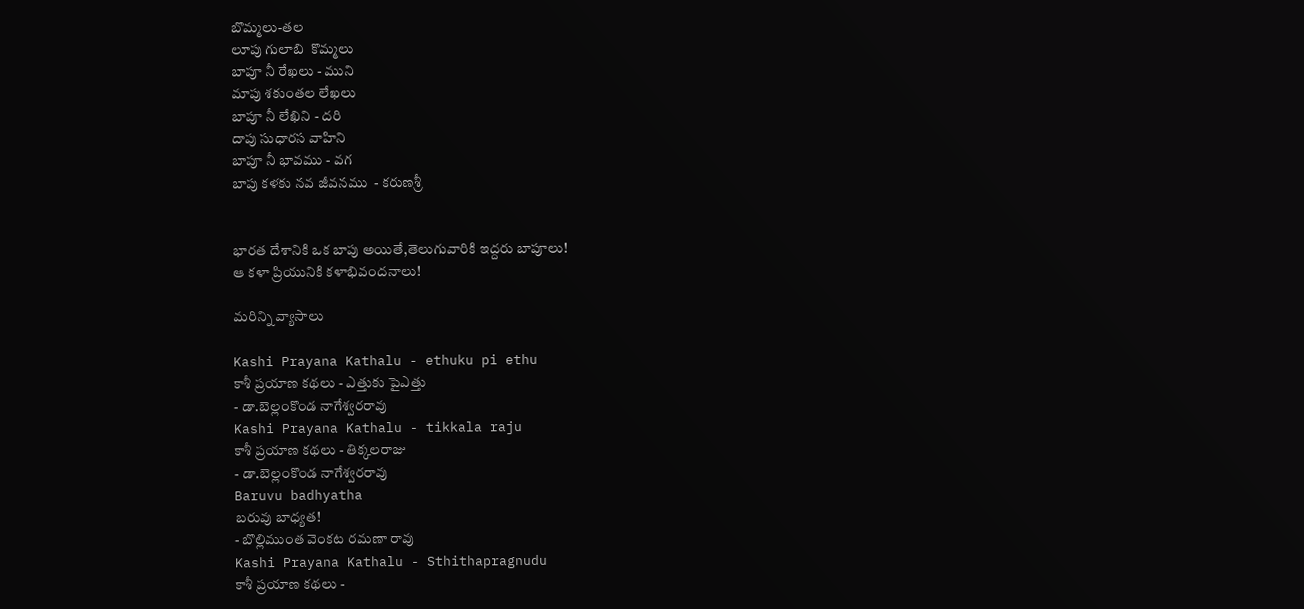బొమ్మలు-తల
లూపు గులాబి  కొమ్మలు
బాపూ నీ రేఖలు - ముని
మాపు శకుంతల లేఖలు
బాపూ నీ లేఖిని - దరి
దాపు సుధారస వాహిని
బాపూ నీ భావము - వగ
బాపు కళకు నవ జీవనము  - కరుణశ్రీ


భారత దేశానికి ఒక బాపు అయితే,తెలుగువారికి ఇద్దరు బాపూలు!
ఆ కళా ప్రియునికి కళాభివందనాలు!

మరిన్ని వ్యాసాలు

Kashi Prayana Kathalu - ethuku pi ethu
కాశీ ప్రయాణ కథలు - ఎత్తుకు పైఎత్తు
- డా.బెల్లంకొండ నాగేశ్వరరావు
Kashi Prayana Kathalu - tikkala raju
కాశీ ప్రయాణ కథలు - తిక్కలరాజు
- డా.బెల్లంకొండ నాగేశ్వరరావు
Baruvu badhyatha
బరువు బాధ్యత!
- బొల్లిముంత వెంకట రమణా రావు
Kashi Prayana Kathalu - Sthithapragnudu
కాశీ ప్రయాణ కథలు -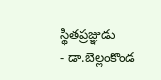స్థితప్రజ్ఞుడు
- డా.బెల్లంకొండ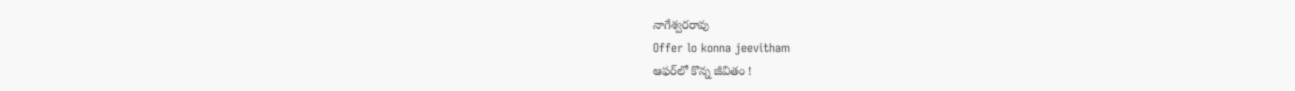నాగేశ్వరరావు
Offer lo konna jeevitham
ఆఫర్‌లో కొన్న జీవితం !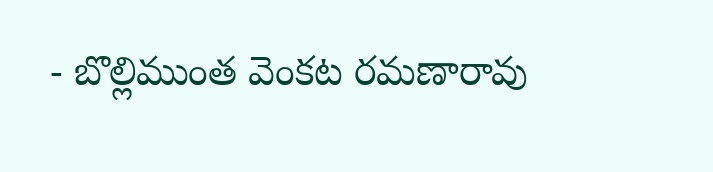- బొల్లిముంత వెంకట రమణారావు